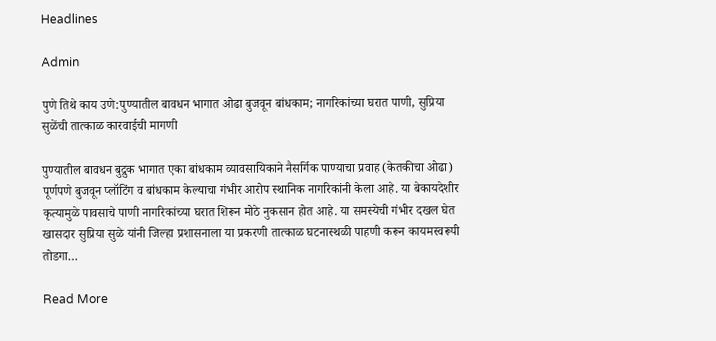Headlines

Admin

पुणे तिथे काय उणे:पुण्यातील बावधन भागात ओढा बुजवून बांधकाम; नागरिकांच्या घरात पाणी, सुप्रिया सुळेंची तात्काळ कारवाईची मागणी

पुण्यातील बावधन बुद्रुक भागात एका बांधकाम व्यावसायिकाने नैसर्गिक पाण्याचा प्रवाह (केतकीचा ओढा) पूर्णपणे बुजवून प्लॉटिंग व बांधकाम केल्याचा गंभीर आरोप स्थानिक नागरिकांनी केला आहे. या बेकायदेशीर कृत्यामुळे पावसाचे पाणी नागरिकांच्या घरात शिरून मोठे नुकसान होत आहे. या समस्येची गंभीर दखल घेत खासदार सुप्रिया सुळे यांनी जिल्हा प्रशासनाला या प्रकरणी तात्काळ घटनास्थळी पाहणी करून कायमस्वरूपी तोडगा…

Read More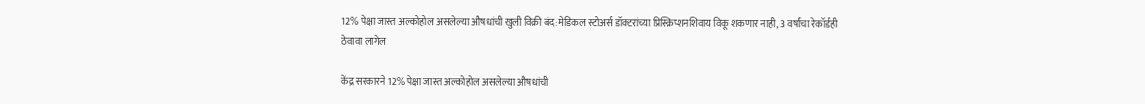12% पेक्षा जास्त अल्कोहोल असलेल्या औषधांची खुली विक्री बंद:मेडिकल स्टोअर्स डॉक्टरांच्या प्रिस्क्रिप्शनशिवाय विकू शकणार नाही, 3 वर्षांचा रेकॉर्डही ठेवावा लागेल

केंद्र सरकारने 12% पेक्षा जास्त अल्कोहोल असलेल्या औषधांची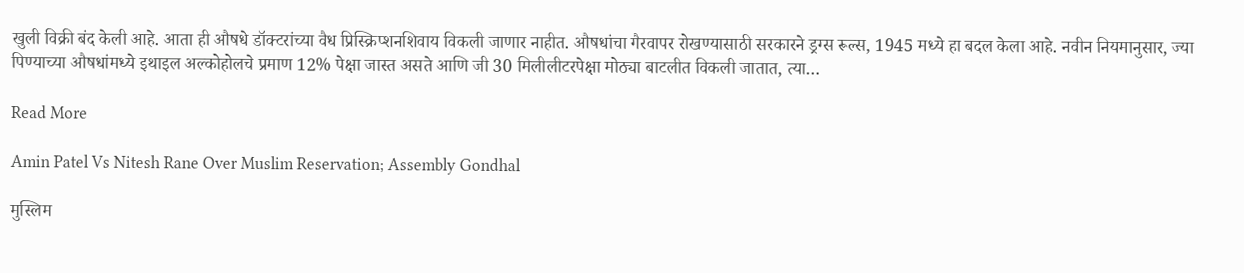खुली विक्री बंद केली आहे. आता ही औषधे डॉक्टरांच्या वैध प्रिस्क्रिप्शनशिवाय विकली जाणार नाहीत. औषधांचा गैरवापर रोखण्यासाठी सरकारने ड्रग्स रूल्स, 1945 मध्ये हा बदल केला आहे. नवीन नियमानुसार, ज्या पिण्याच्या औषधांमध्ये इथाइल अल्कोहोलचे प्रमाण 12% पेक्षा जास्त असते आणि जी 30 मिलीलीटरपेक्षा मोठ्या बाटलीत विकली जातात, त्या…

Read More

Amin Patel Vs Nitesh Rane Over Muslim Reservation; Assembly Gondhal

मुस्लिम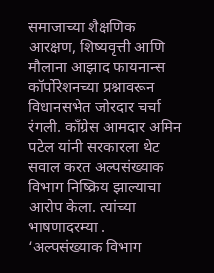समाजाच्या शैक्षणिक आरक्षण, शिष्यवृत्ती आणि मौलाना आझाद फायनान्स कॉर्पोरेशनच्या प्रश्नावरून विधानसभेत जोरदार चर्चा रंगली. काँग्रेस आमदार अमिन पटेल यांनी सरकारला थेट सवाल करत अल्पसंख्याक विभाग निष्क्रिय झाल्याचा आरोप केला. त्यांच्या भाषणादरम्या . ‘अल्पसंख्याक विभाग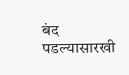बंद पडल्यासारखी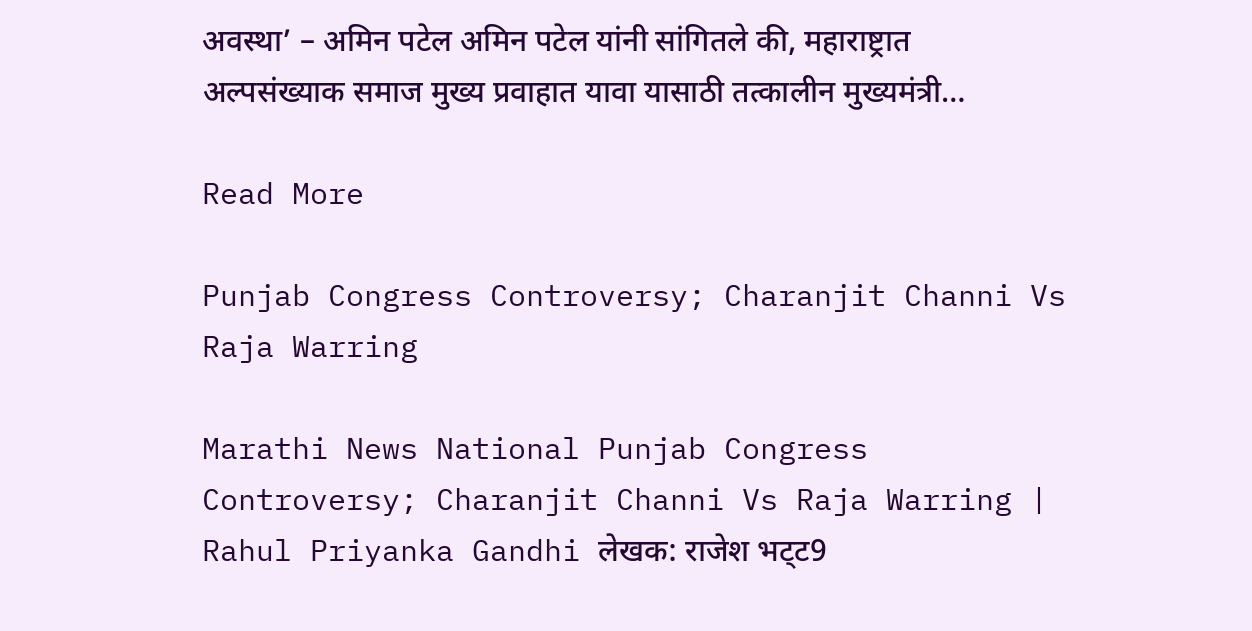अवस्था’ – अमिन पटेल अमिन पटेल यांनी सांगितले की, महाराष्ट्रात अल्पसंख्याक समाज मुख्य प्रवाहात यावा यासाठी तत्कालीन मुख्यमंत्री…

Read More

Punjab Congress Controversy; Charanjit Channi Vs Raja Warring

Marathi News National Punjab Congress Controversy; Charanjit Channi Vs Raja Warring | Rahul Priyanka Gandhi लेखक: राजेश भट्‌ट9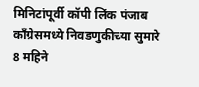मिनिटांपूर्वी कॉपी लिंक पंजाब काँग्रेसमध्ये निवडणुकीच्या सुमारे 8 महिने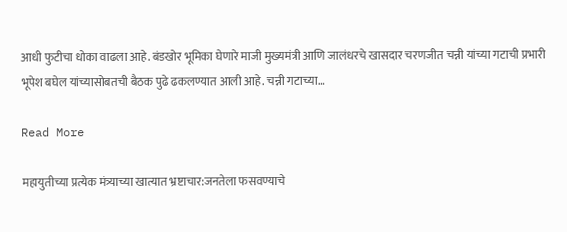आधी फुटीचा धोका वाढला आहे. बंडखोर भूमिका घेणारे माजी मुख्यमंत्री आणि जालंधरचे खासदार चरणजीत चन्नी यांच्या गटाची प्रभारी भूपेश बघेल यांच्यासोबतची बैठक पुढे ढकलण्यात आली आहे. चन्नी गटाच्या…

Read More

महायुतीच्या प्रत्येक मंत्र्याच्या खात्यात भ्रष्टाचार:जनतेला फसवण्याचे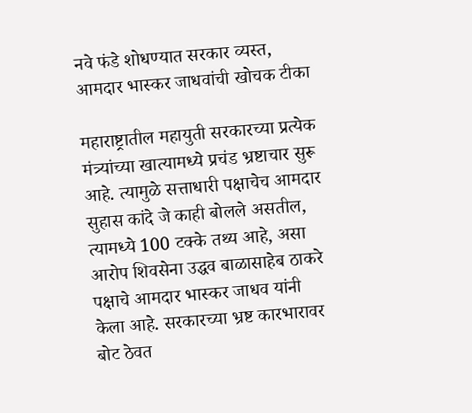नवे फंडे शोधण्यात सरकार व्यस्त, आमदार भास्कर जाधवांची खोचक टीका

महाराष्ट्रातील महायुती सरकारच्या प्रत्येक मंत्र्यांच्या खात्यामध्ये प्रचंड भ्रष्टाचार सुरू आहे. त्यामुळे सत्ताधारी पक्षाचेच आमदार सुहास कांदे जे काही बोलले असतील, त्यामध्ये 100 टक्के तथ्य आहे, असा आरोप शिवसेना उद्धव बाळासाहेब ठाकरे पक्षाचे आमदार भास्कर जाधव यांनी केला आहे. सरकारच्या भ्रष्ट कारभारावर बोट ठेवत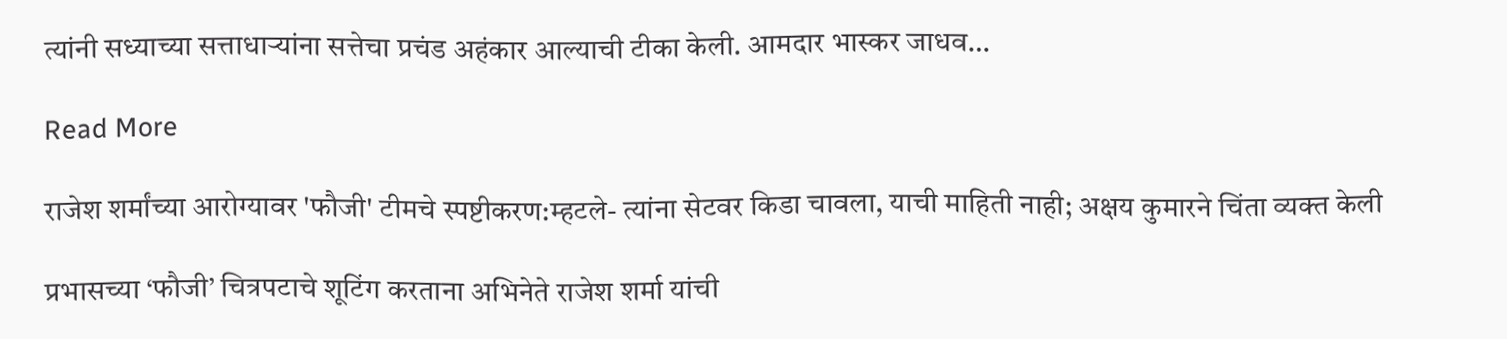त्यांनी सध्याच्या सत्ताधाऱ्यांना सत्तेचा प्रचंड अहंकार आल्याची टीका केली. आमदार भास्कर जाधव…

Read More

राजेश शर्मांच्या आरोग्यावर 'फौजी' टीमचे स्पष्टीकरण:म्हटले- त्यांना सेटवर किडा चावला, याची माहिती नाही; अक्षय कुमारने चिंता व्यक्त केली

प्रभासच्या ‘फौजी’ चित्रपटाचे शूटिंग करताना अभिनेते राजेश शर्मा यांची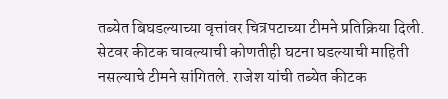तब्येत बिघडल्याच्या वृत्तांवर चित्रपटाच्या टीमने प्रतिक्रिया दिली. सेटवर कीटक चावल्याची कोणतीही घटना घडल्याची माहिती नसल्याचे टीमने सांगितले. राजेश यांची तब्येत कीटक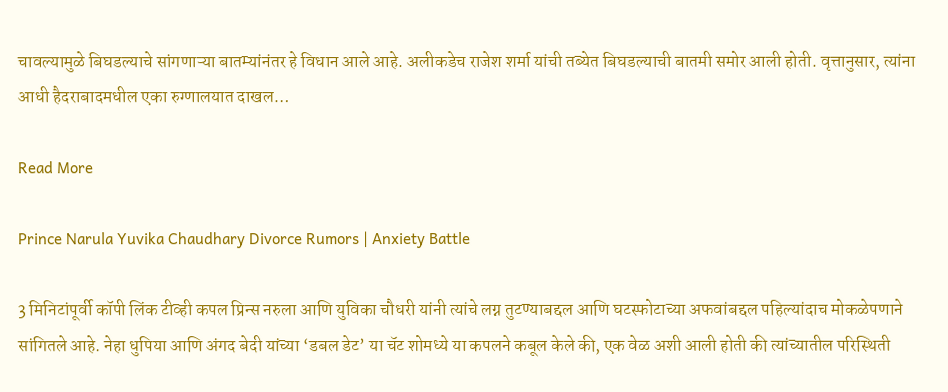चावल्यामुळे बिघडल्याचे सांगणाऱ्या बातम्यांनंतर हे विधान आले आहे. अलीकडेच राजेश शर्मा यांची तब्येत बिघडल्याची बातमी समोर आली होती. वृत्तानुसार, त्यांना आधी हैदराबादमधील एका रुग्णालयात दाखल…

Read More

Prince Narula Yuvika Chaudhary Divorce Rumors | Anxiety Battle

3 मिनिटांपूर्वी कॉपी लिंक टीव्ही कपल प्रिन्स नरुला आणि युविका चौधरी यांनी त्यांचे लग्न तुटण्याबद्दल आणि घटस्फोटाच्या अफवांबद्दल पहिल्यांदाच मोकळेपणाने सांगितले आहे. नेहा धुपिया आणि अंगद बेदी यांच्या ‘डबल डेट’ या चॅट शोमध्ये या कपलने कबूल केले की, एक वेळ अशी आली होती की त्यांच्यातील परिस्थिती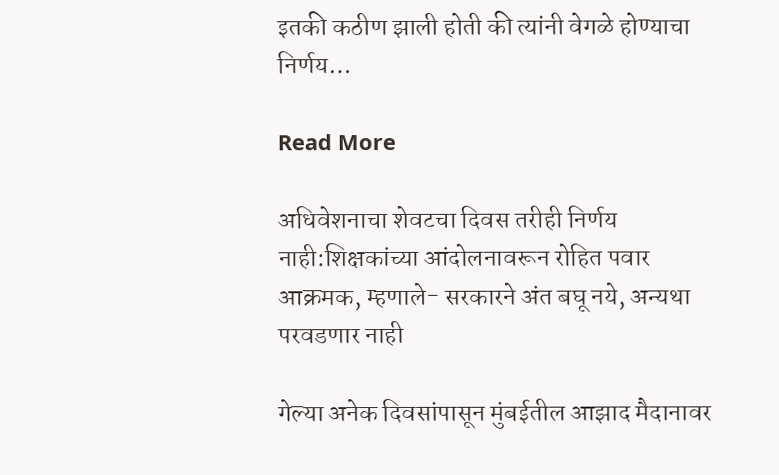इतकी कठीण झाली होती की त्यांनी वेगळे होण्याचा निर्णय…

Read More

अधिवेशनाचा शेवटचा दिवस तरीही निर्णय नाही:शिक्षकांच्या आंदोलनावरून रोहित पवार आक्रमक, म्हणाले- सरकारने अंत बघू नये, अन्यथा परवडणार नाही

गेल्या अनेक दिवसांपासून मुंबईतील आझाद मैदानावर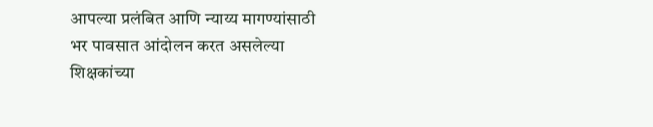आपल्या प्रलंबित आणि न्याय्य मागण्यांसाठी भर पावसात आंदोलन करत असलेल्या शिक्षकांच्या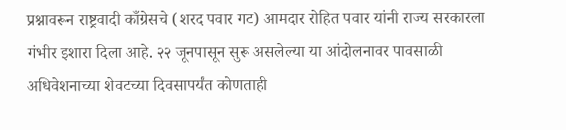प्रश्नावरून राष्ट्रवादी काँग्रेसचे (शरद पवार गट) आमदार रोहित पवार यांनी राज्य सरकारला गंभीर इशारा दिला आहे. २२ जूनपासून सुरू असलेल्या या आंदोलनावर पावसाळी अधिवेशनाच्या शेवटच्या दिवसापर्यंत कोणताही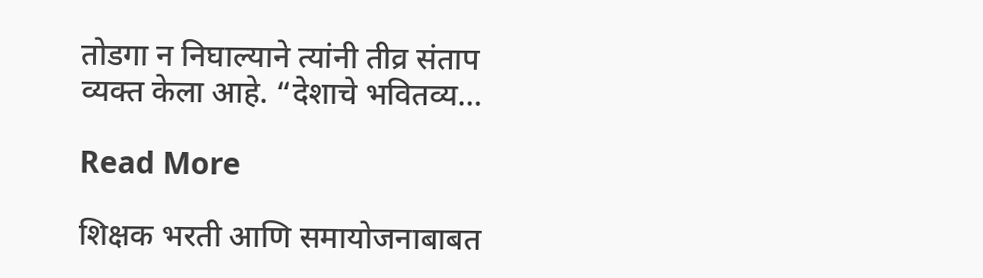तोडगा न निघाल्याने त्यांनी तीव्र संताप व्यक्त केला आहे. “देशाचे भवितव्य…

Read More

शिक्षक भरती आणि समायोजनाबाबत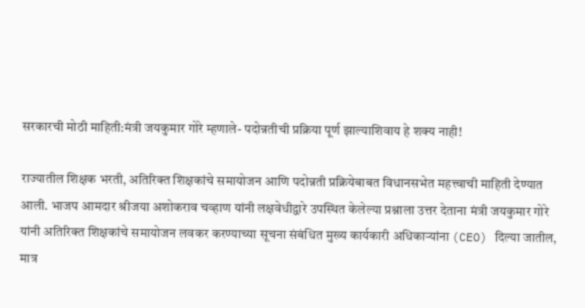सरकारची मोठी माहिती:मंत्री जयकुमार गोरे म्हणाले- पदोन्नतीची प्रक्रिया पूर्ण झाल्याशिवाय हे शक्य नाही!

राज्यातील शिक्षक भरती, अतिरिक्त शिक्षकांचे समायोजन आणि पदोन्नती प्रक्रियेबाबत विधानसभेत महत्त्वाची माहिती देण्यात आली. भाजप आमदार श्रीजया अशोकराव चव्हाण यांनी लक्षवेधीद्वारे उपस्थित केलेल्या प्रश्नाला उत्तर देताना मंत्री जयकुमार गोरे यांनी अतिरिक्त शिक्षकांचे समायोजन लवकर करण्याच्या सूचना संबंधित मुख्य कार्यकारी अधिकाऱ्यांना (CEO) दिल्या जातील, मात्र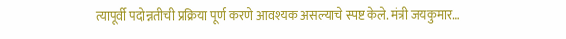त्यापूर्वी पदोन्नतीची प्रक्रिया पूर्ण करणे आवश्यक असल्याचे स्पष्ट केले. मंत्री जयकुमार…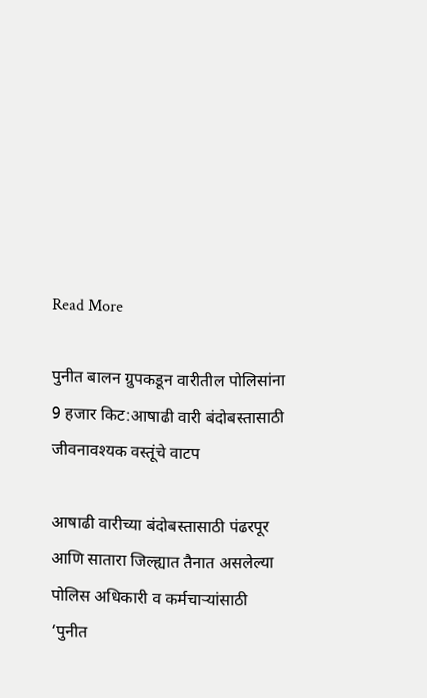Read More

पुनीत बालन ग्रुपकडून वारीतील पोलिसांना 9 हजार किट:आषाढी वारी बंदोबस्तासाठी जीवनावश्यक वस्तूंचे वाटप

आषाढी वारीच्या बंदोबस्तासाठी पंढरपूर आणि सातारा जिल्ह्यात तैनात असलेल्या पोलिस अधिकारी व कर्मचाऱ्यांसाठी ‘पुनीत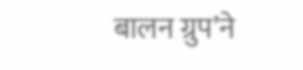बालन ग्रुप’ने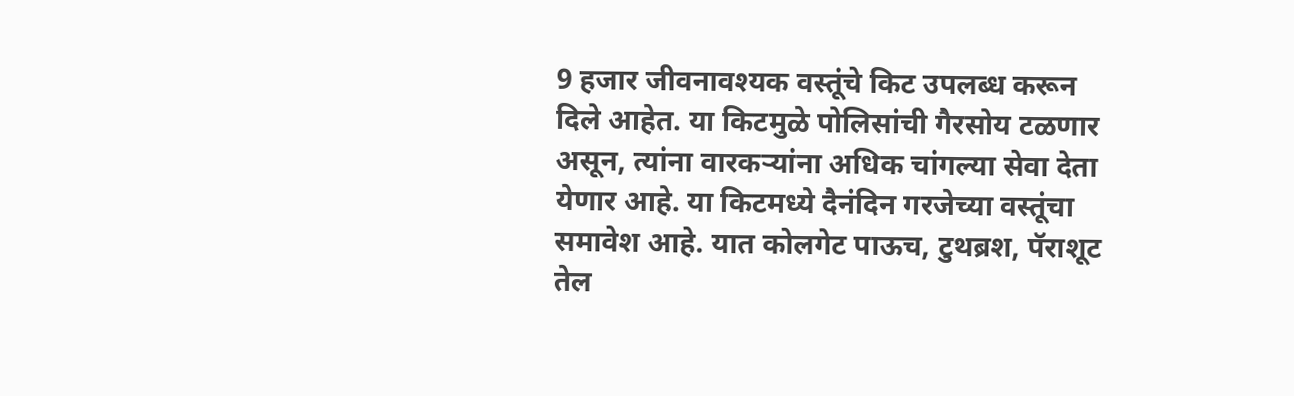9 हजार जीवनावश्यक वस्तूंचे किट उपलब्ध करून दिले आहेत. या किटमुळे पोलिसांची गैरसोय टळणार असून, त्यांना वारकऱ्यांना अधिक चांगल्या सेवा देता येणार आहे. या किटमध्ये दैनंदिन गरजेच्या वस्तूंचा समावेश आहे. यात कोलगेट पाऊच, टुथब्रश, पॅराशूट तेल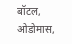बॉटल, ओडोमास,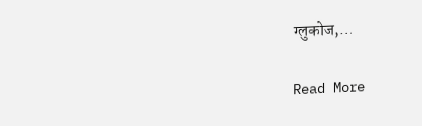ग्लुकोज,…

Read More